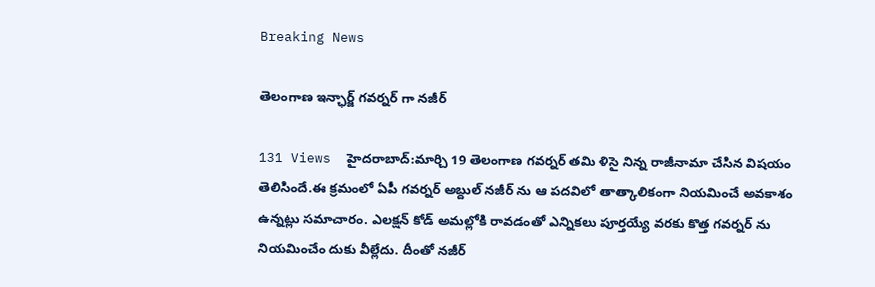Breaking News

తెలంగాణ ఇన్ఛార్జ్ గవర్నర్ గా నజీర్

131 Views  హైదరాబాద్:మార్చి 19 తెలంగాణ గవర్నర్ తమి ళిసై నిన్న రాజీనామా చేసిన విషయం తెలిసిందే.ఈ క్రమంలో ఏపీ గవర్నర్ అబ్దుల్ నజీర్ ను ఆ పదవిలో తాత్కాలికంగా నియమించే అవకాశం ఉన్నట్లు సమాచారం. ఎలక్షన్ కోడ్ అమల్లోకి రావడంతో ఎన్నికలు పూర్తయ్యే వరకు కొత్త గవర్నర్ ను నియమించేం దుకు వీల్లేదు. దీంతో నజీర్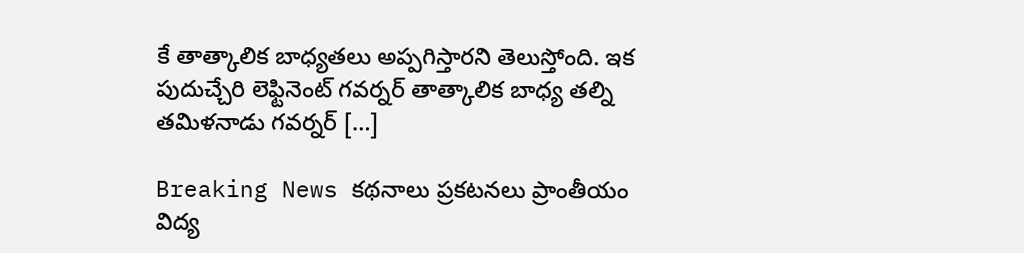కే తాత్కాలిక బాధ్యతలు అప్పగిస్తారని తెలుస్తోంది. ఇక పుదుచ్చేరి లెఫ్టినెంట్ గవర్నర్ తాత్కాలిక బాధ్య తల్ని తమిళనాడు గవర్నర్ […]

Breaking News కథనాలు ప్రకటనలు ప్రాంతీయం విద్య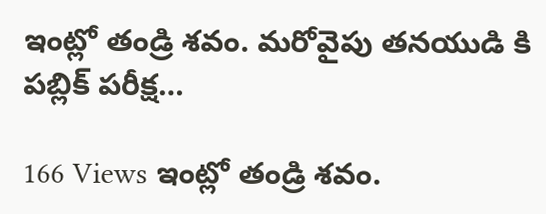ఇంట్లో తండ్రి శవం. మరోవైపు తనయుడి కి పబ్లిక్ పరీక్ష…

166 Views ఇంట్లో తండ్రి శవం.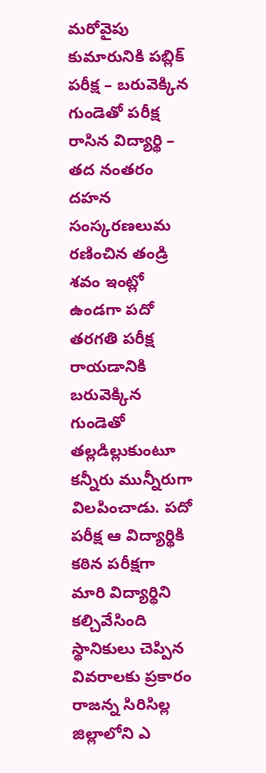మరోవైపు  కుమారునికి పబ్లిక్ పరీక్ష – బరువెక్కిన గుండెతో పరీక్ష రాసిన విద్యార్థి – తద నంతరం దహన సంస్కరణలుమ రణించిన తండ్రి శవం ఇంట్లో ఉండగా పదో తరగతి పరీక్ష రాయడానికి బరువెక్కిన గుండెతో తల్లడిల్లుకుంటూ కన్నీరు మున్నీరుగా విలపించాడు. పదో  పరీక్ష ఆ విద్యార్థికి కఠిన పరీక్షగా మారి విద్యార్థిని కల్చివేసింది స్థానికులు చెప్పిన వివరాలకు ప్రకారం రాజన్న సిరిసిల్ల జిల్లాలోని ఎ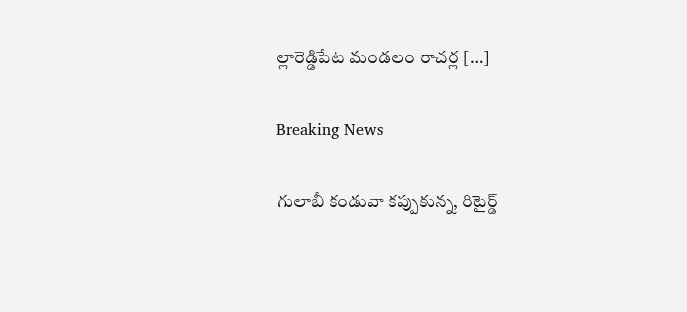ల్లారెడ్డిపేట మండలం రాచర్ల […]

Breaking News

గులాబీ కండువా కప్పుకున్న, రిటైర్డ్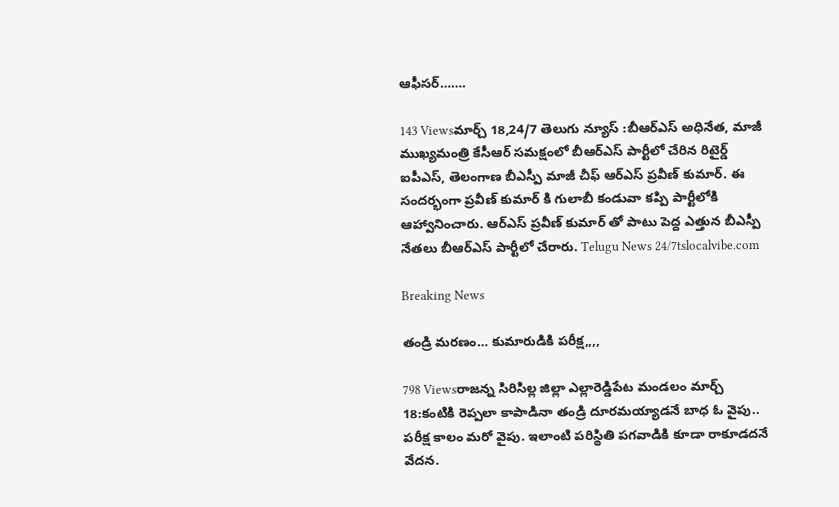ఆఫీసర్…….

143 Viewsమార్చ్ 18,24/7 తెలుగు న్యూస్ :బీఆర్ఎస్ అధినేత, మాజీ ముఖ్యమంత్రి కేసీఆర్ సమక్షంలో బీఆర్ఎస్ పార్టీలో చేరిన రిటైర్డ్ ఐపీఎస్, తెలంగాణ బీఎస్పీ మాజీ చీఫ్ ఆర్ఎస్ ప్రవీణ్ కుమార్‌. ఈ సందర్భంగా ప్రవీణ్ కుమార్ కి గులాబీ కండువా కప్పి పార్టీలోకి ఆహ్వానించారు. ఆర్ఎస్ ప్రవీణ్ కుమార్ తో పాటు పెద్ద ఎత్తున బీఎస్పీ నేతలు బీఆర్ఎస్ పార్టీలో చేరారు. Telugu News 24/7tslocalvibe.com

Breaking News

తండ్రి మరణం… కుమారుడికి పరీక్ష,,,,

798 Viewsరాజన్న సిరిసిల్ల జిల్లా ఎల్లారెడ్డిపేట మండలం మార్చ్ 18:కంటికి రెప్పలా కాపాడినా తండ్రి దూరమయ్యాడనే బాధ ఓ వైపు.. పరీక్ష కాలం మరో వైపు. ఇలాంటి పరిస్థితి పగవాడికి కూడా రాకూడదనే వేదన.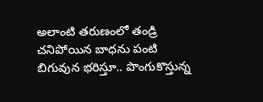అలాంటి తరుణంలో తండ్రి చనిపోయిన బాధను పంటి బిగువున భరిస్తూ.. పొంగుకొస్తున్న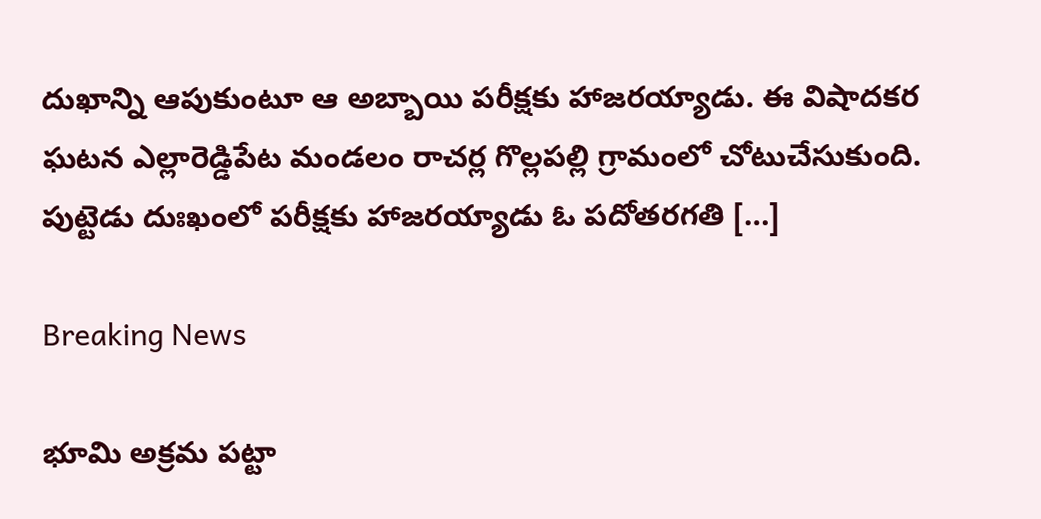దుఖాన్ని ఆపుకుంటూ ఆ అబ్బాయి పరీక్షకు హాజరయ్యాడు. ఈ విషాదకర ఘటన ఎల్లారెడ్డిపేట మండలం రాచర్ల గొల్లపల్లి గ్రామంలో చోటుచేసుకుంది. పుట్టెడు దుఃఖంలో పరీక్షకు హాజరయ్యాడు ఓ పదోతరగతి […]

Breaking News

భూమి అక్రమ పట్టా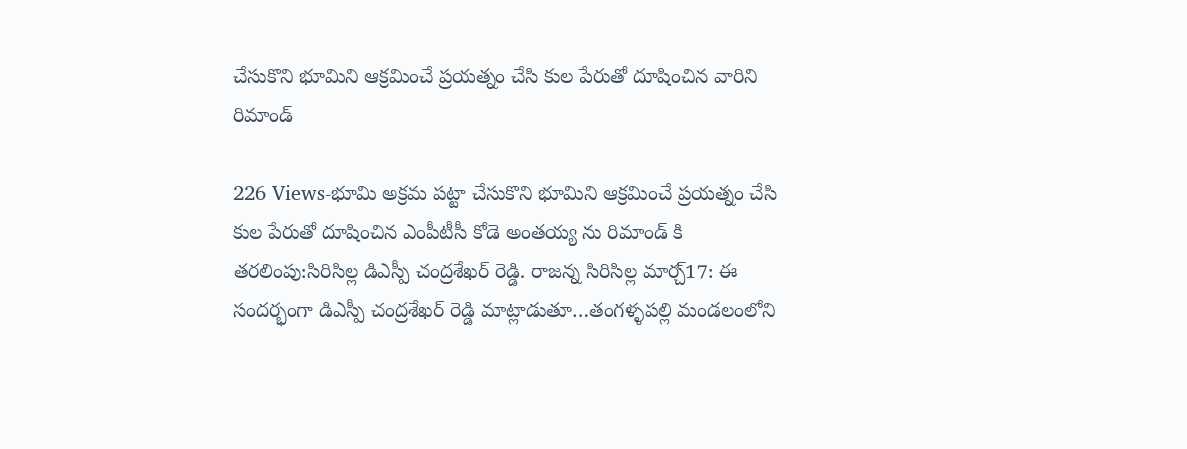చేసుకొని భూమిని ఆక్రమించే ప్రయత్నం చేసి కుల పేరుతో దూషించిన వారిని రిమాండ్

226 Views-భూమి అక్రమ పట్టా చేసుకొని భూమిని ఆక్రమించే ప్రయత్నం చేసి కుల పేరుతో దూషించిన ఎంపీటీసీ కోడె అంతయ్య ను రిమాండ్ కి తరలింపు:సిరిసిల్ల డిఎస్పీ చంద్రశేఖర్ రెడ్డి. రాజన్న సిరిసిల్ల మార్చ్17: ఈ సందర్భంగా డిఎస్పీ చంద్రశేఖర్ రెడ్డి మాట్లాడుతూ…తంగళ్ళపల్లి మండలంలోని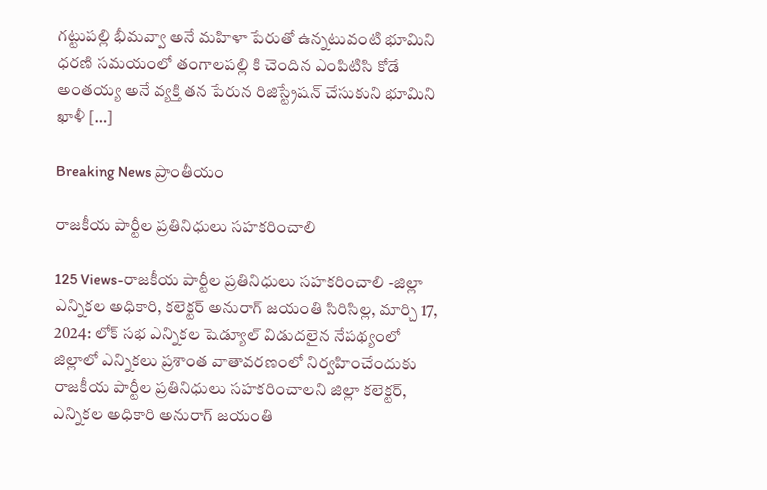గట్టుపల్లి భీమవ్వా అనే మహిళా పేరుతో ఉన్నటువంటి భూమిని ధరణి సమయంలో తంగాలపల్లి కి చెందిన ఎంపిటిసి కోడే అంతయ్య అనే వ్యక్తి తన పేరున రిజిస్ట్రేషన్ చేసుకుని భూమిని ఖాళీ […]

Breaking News ప్రాంతీయం

రాజకీయ పార్టీల ప్రతినిధులు సహకరించాలి

125 Views-రాజకీయ పార్టీల ప్రతినిధులు సహకరించాలి -జిల్లా ఎన్నికల అధికారి, కలెక్టర్ అనురాగ్ జయంతి సిరిసిల్ల, మార్చి 17, 2024: లోక్ సభ ఎన్నికల షెడ్యూల్ విడుదలైన నేపథ్యంలో జిల్లాలో ఎన్నికలు ప్రశాంత వాతావరణంలో నిర్వహించేందుకు రాజకీయ పార్టీల ప్రతినిధులు సహకరించాలని జిల్లా కలెక్టర్, ఎన్నికల అధికారి అనురాగ్ జయంతి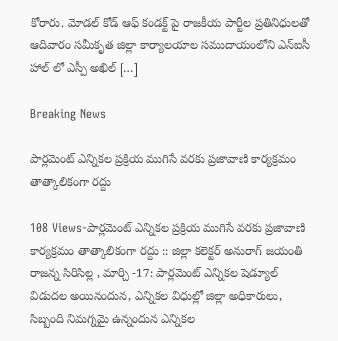కోరారు. మోడల్ కోడ్ ఆఫ్ కండక్ట్ పై రాజకీయ పార్టీల ప్రతినిధులతో ఆదివారం సమీకృత జిల్లా కార్యాలయాల సముదాయంలోని ఎన్ఐసీ హాల్ లో ఎస్పీ అఖిల్ […]

Breaking News

పార్లమెంట్ ఎన్నికల ప్రక్రియ ముగిసే వరకు ప్రజావాణి కార్యక్రమం తాత్కాలికంగా రద్దు

108 Views-పార్లమెంట్ ఎన్నికల ప్రక్రియ ముగిసే వరకు ప్రజావాణి కార్యక్రమం తాత్కాలికంగా రద్దు :: జిల్లా కలెక్టర్ అనురాగ్ జయంతి రాజన్న సిరిసిల్ల , మార్చి -17: పార్లమెంట్ ఎన్నికల షెడ్యూల్ విడుదల అయినందున, ఎన్నికల విధుల్లో జిల్లా అధికారులు, సిబ్బంది నిమగ్నమై ఉన్నందున ఎన్నికల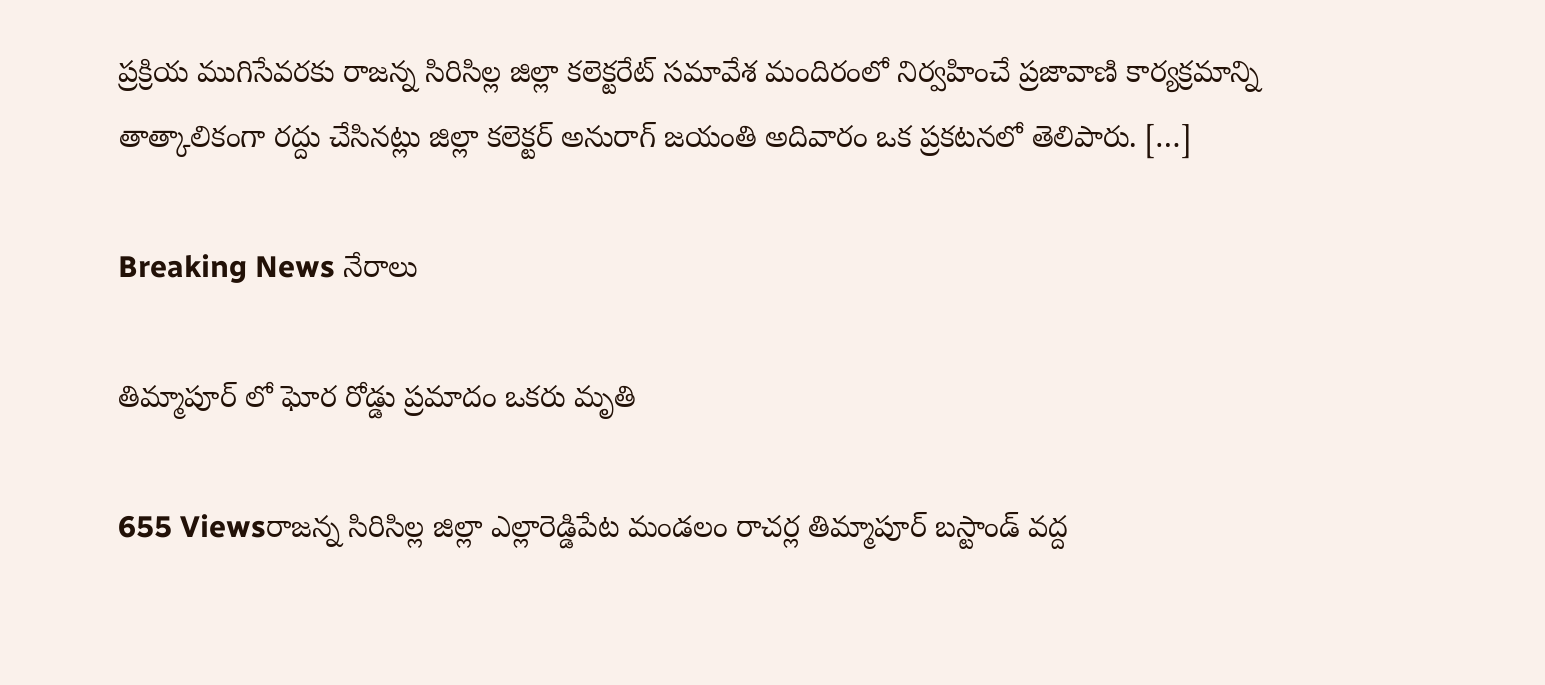ప్రక్రియ ముగిసేవరకు రాజన్న సిరిసిల్ల జిల్లా కలెక్టరేట్ సమావేశ మందిరంలో నిర్వహించే ప్రజావాణి కార్యక్రమాన్ని తాత్కాలికంగా రద్దు చేసినట్లు జిల్లా కలెక్టర్ అనురాగ్ జయంతి అదివారం ఒక ప్రకటనలో తెలిపారు. […]

Breaking News నేరాలు

తిమ్మాపూర్ లో ఘోర రోడ్డు ప్రమాదం ఒకరు మృతి

655 Viewsరాజన్న సిరిసిల్ల జిల్లా ఎల్లారెడ్డిపేట మండలం రాచర్ల తిమ్మాపూర్ బస్టాండ్ వద్ద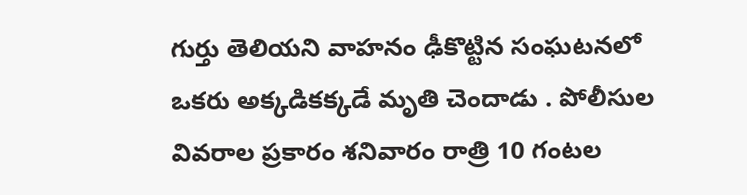గుర్తు తెలియని వాహనం ఢీకొట్టిన సంఘటనలో ఒకరు అక్కడికక్కడే మృతి చెందాడు . పోలీసుల వివరాల ప్రకారం శనివారం రాత్రి 10 గంటల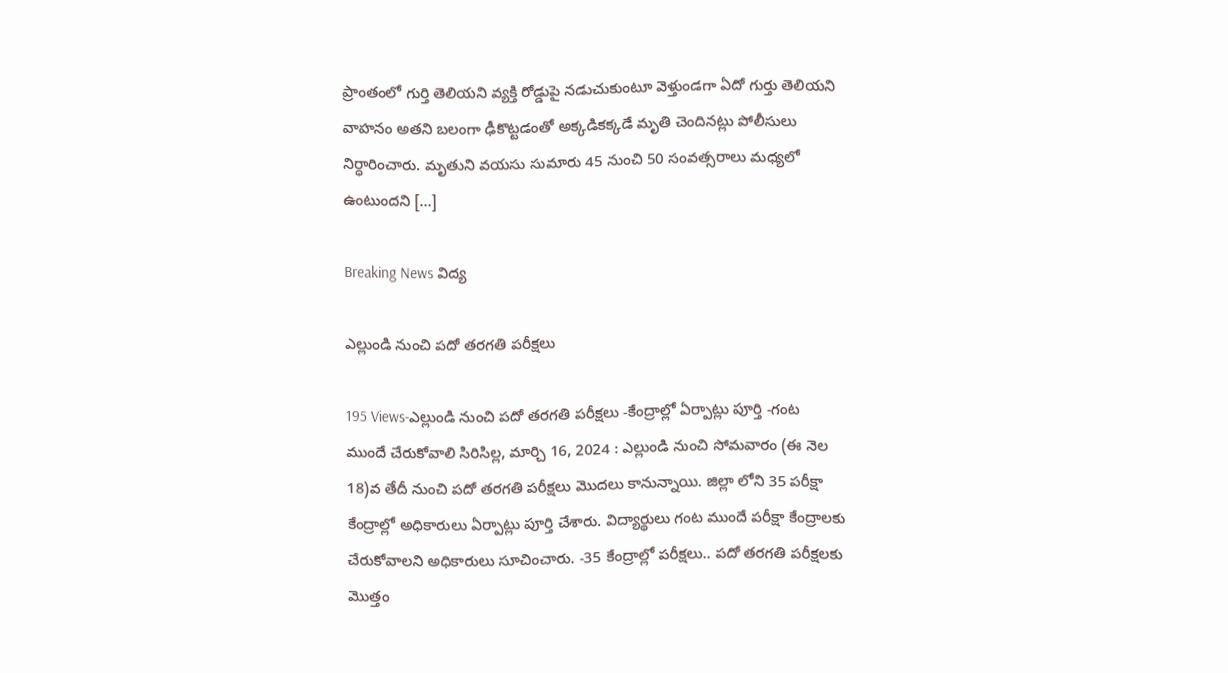ప్రాంతంలో గుర్తి తెలియని వ్యక్తి రోడ్డుపై నడుచుకుంటూ వెళ్తుండగా ఏదో గుర్తు తెలియని వాహనం అతని బలంగా ఢీకొట్టడంతో అక్కడికక్కడే మృతి చెందినట్లు పోలీసులు నిర్ధారించారు. మృతుని వయసు సుమారు 45 నుంచి 50 సంవత్సరాలు మధ్యలో ఉంటుందని […]

Breaking News విద్య

ఎల్లుండి నుంచి పదో తరగతి పరీక్షలు

195 Views-ఎల్లుండి నుంచి పదో తరగతి పరీక్షలు -కేంద్రాల్లో ఏర్పాట్లు పూర్తి -గంట ముందే చేరుకోవాలి సిరిసిల్ల, మార్చి 16, 2024 : ఎల్లుండి నుంచి సోమవారం (ఈ నెల 18)వ తేదీ నుంచి పదో తరగతి పరీక్షలు మొదలు కానున్నాయి. జిల్లా లోని 35 పరీక్షా కేంద్రాల్లో అధికారులు ఏర్పాట్లు పూర్తి చేశారు. విద్యార్థులు గంట ముందే పరీక్షా కేంద్రాలకు చేరుకోవాలని అధికారులు సూచించారు. -35 కేంద్రాల్లో పరీక్షలు.. పదో తరగతి పరీక్షలకు మొత్తం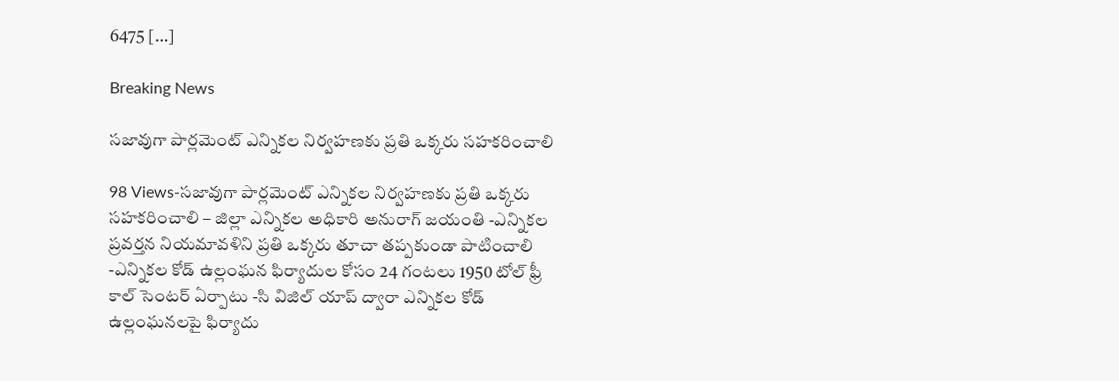6475 […]

Breaking News

సజావుగా పార్లమెంట్ ఎన్నికల నిర్వహణకు ప్రతి ఒక్కరు సహకరించాలి

98 Views-సజావుగా పార్లమెంట్ ఎన్నికల నిర్వహణకు ప్రతి ఒక్కరు సహకరించాలి – జిల్లా ఎన్నికల అధికారి అనురాగ్ జయంతి -ఎన్నికల ప్రవర్తన నియమావళిని ప్రతి ఒక్కరు తూచా తప్పకుండా పాటించాలి -ఎన్నికల కోడ్ ఉల్లంఘన ఫిర్యాదుల కోసం 24 గంటలు 1950 టోల్ ఫ్రీ కాల్ సెంటర్ ఏర్పాటు -సి విజిల్ యాప్ ద్వారా ఎన్నికల కోడ్ ఉల్లంఘనలపై ఫిర్యాదు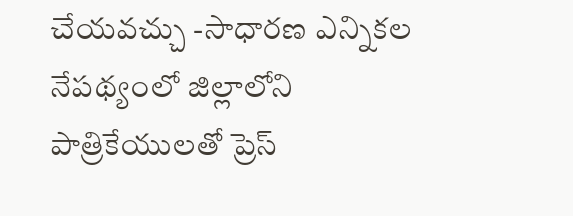చేయవచ్చు -సాధారణ ఎన్నికల నేపథ్యంలో జిల్లాలోని పాత్రికేయులతో ప్రెస్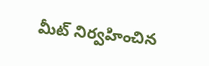మీట్ నిర్వహించిన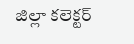జిల్లా కలెక్టర్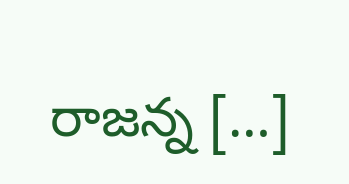రాజన్న […]